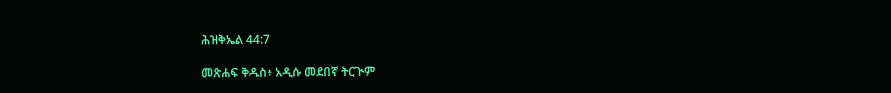ሕዝቅኤል 44:7

መጽሐፍ ቅዱስ፥ አዲሱ መደበኛ ትርጒም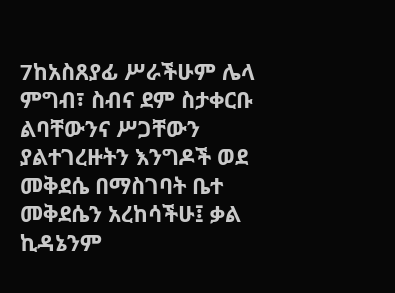7ከአስጸያፊ ሥራችሁም ሌላ ምግብ፣ ስብና ደም ስታቀርቡ ልባቸውንና ሥጋቸውን ያልተገረዙትን እንግዶች ወደ መቅደሴ በማስገባት ቤተ መቅደሴን አረከሳችሁ፤ ቃል ኪዳኔንም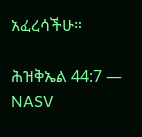አፈረሳችሁ።

ሕዝቅኤል 44:7 — NASV